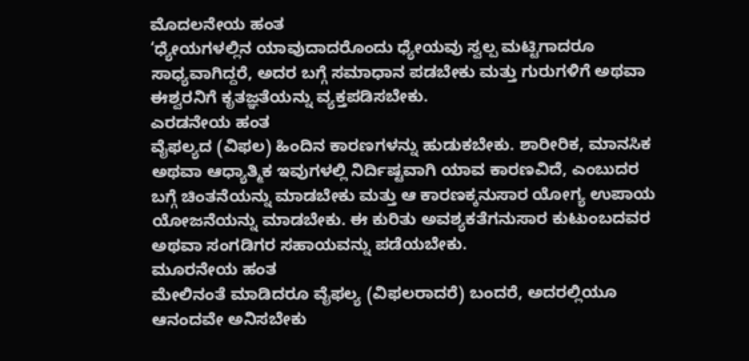ಮೊದಲನೇಯ ಹಂತ
‘ಧ್ಯೇಯಗಳಲ್ಲಿನ ಯಾವುದಾದರೊಂದು ಧ್ಯೇಯವು ಸ್ವಲ್ಪ ಮಟ್ಟಿಗಾದರೂ ಸಾಧ್ಯವಾಗಿದ್ದರೆ, ಅದರ ಬಗ್ಗೆ ಸಮಾಧಾನ ಪಡಬೇಕು ಮತ್ತು ಗುರುಗಳಿಗೆ ಅಥವಾ ಈಶ್ವರನಿಗೆ ಕೃತಜ್ಞತೆಯನ್ನು ವ್ಯಕ್ತಪಡಿಸಬೇಕು.
ಎರಡನೇಯ ಹಂತ
ವೈಫಲ್ಯದ (ವಿಫಲ) ಹಿಂದಿನ ಕಾರಣಗಳನ್ನು ಹುಡುಕಬೇಕು. ಶಾರೀರಿಕ, ಮಾನಸಿಕ ಅಥವಾ ಆಧ್ಯಾತ್ಮಿಕ ಇವುಗಳಲ್ಲಿ ನಿರ್ದಿಷ್ಟವಾಗಿ ಯಾವ ಕಾರಣವಿದೆ, ಎಂಬುದರ ಬಗ್ಗೆ ಚಿಂತನೆಯನ್ನು ಮಾಡಬೇಕು ಮತ್ತು ಆ ಕಾರಣಕ್ಕನುಸಾರ ಯೋಗ್ಯ ಉಪಾಯ ಯೋಜನೆಯನ್ನು ಮಾಡಬೇಕು. ಈ ಕುರಿತು ಅವಶ್ಯಕತೆಗನುಸಾರ ಕುಟುಂಬದವರ ಅಥವಾ ಸಂಗಡಿಗರ ಸಹಾಯವನ್ನು ಪಡೆಯಬೇಕು.
ಮೂರನೇಯ ಹಂತ
ಮೇಲಿನಂತೆ ಮಾಡಿದರೂ ವೈಫಲ್ಯ (ವಿಫಲರಾದರೆ) ಬಂದರೆ, ಅದರಲ್ಲಿಯೂ ಆನಂದವೇ ಅನಿಸಬೇಕು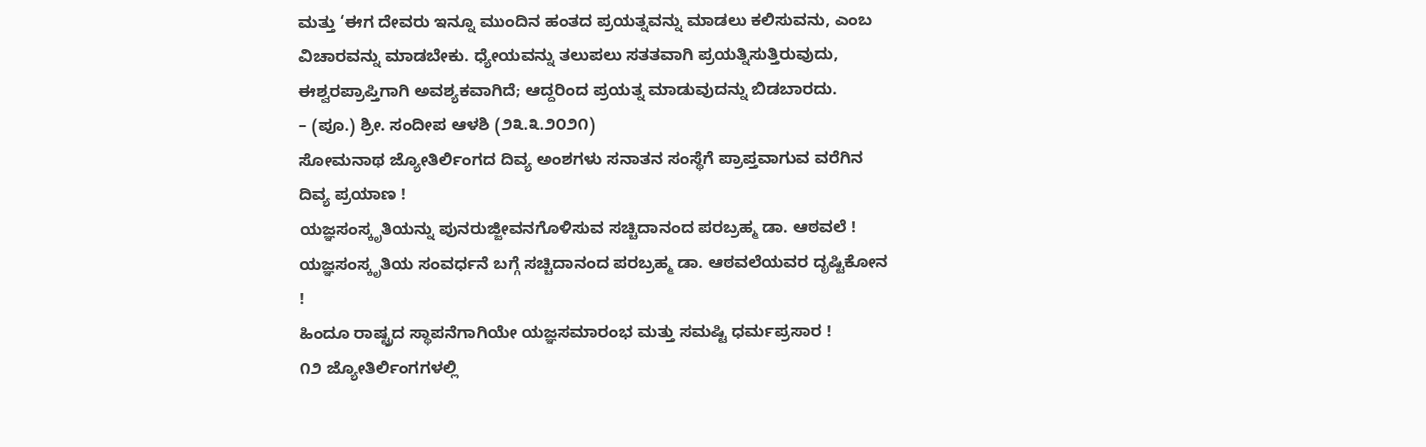ಮತ್ತು ‘ಈಗ ದೇವರು ಇನ್ನೂ ಮುಂದಿನ ಹಂತದ ಪ್ರಯತ್ನವನ್ನು ಮಾಡಲು ಕಲಿಸುವನು, ಎಂಬ ವಿಚಾರವನ್ನು ಮಾಡಬೇಕು. ಧ್ಯೇಯವನ್ನು ತಲುಪಲು ಸತತವಾಗಿ ಪ್ರಯತ್ನಿಸುತ್ತಿರುವುದು, ಈಶ್ವರಪ್ರಾಪ್ತಿಗಾಗಿ ಅವಶ್ಯಕವಾಗಿದೆ; ಆದ್ದರಿಂದ ಪ್ರಯತ್ನ ಮಾಡುವುದನ್ನು ಬಿಡಬಾರದು.
– (ಪೂ.) ಶ್ರೀ. ಸಂದೀಪ ಆಳಶಿ (೨೩.೩.೨೦೨೧)
ಸೋಮನಾಥ ಜ್ಯೋತಿರ್ಲಿಂಗದ ದಿವ್ಯ ಅಂಶಗಳು ಸನಾತನ ಸಂಸ್ಥೆಗೆ ಪ್ರಾಪ್ತವಾಗುವ ವರೆಗಿನ ದಿವ್ಯ ಪ್ರಯಾಣ !
ಯಜ್ಞಸಂಸ್ಕೃತಿಯನ್ನು ಪುನರುಜ್ಜೀವನಗೊಳಿಸುವ ಸಚ್ಚಿದಾನಂದ ಪರಬ್ರಹ್ಮ ಡಾ. ಆಠವಲೆ !
ಯಜ್ಞಸಂಸ್ಕೃತಿಯ ಸಂವರ್ಧನೆ ಬಗ್ಗೆ ಸಚ್ಚಿದಾನಂದ ಪರಬ್ರಹ್ಮ ಡಾ. ಆಠವಲೆಯವರ ದೃಷ್ಟಿಕೋನ !
ಹಿಂದೂ ರಾಷ್ಟ್ರದ ಸ್ಥಾಪನೆಗಾಗಿಯೇ ಯಜ್ಞಸಮಾರಂಭ ಮತ್ತು ಸಮಷ್ಟಿ ಧರ್ಮಪ್ರಸಾರ !
೧೨ ಜ್ಯೋತಿರ್ಲಿಂಗಗಳಲ್ಲಿ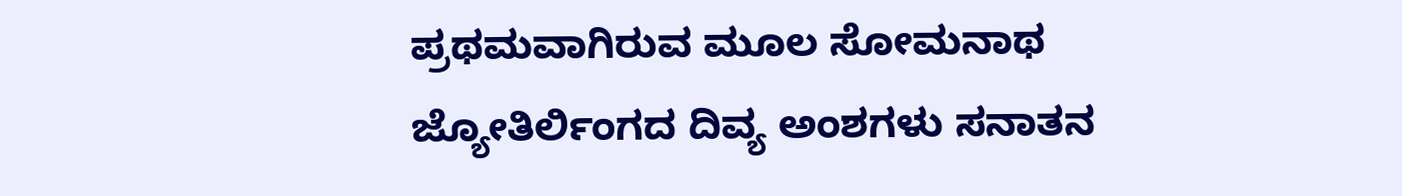ಪ್ರಥಮವಾಗಿರುವ ಮೂಲ ಸೋಮನಾಥ ಜ್ಯೋತಿರ್ಲಿಂಗದ ದಿವ್ಯ ಅಂಶಗಳು ಸನಾತನ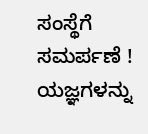ಸಂಸ್ಥೆಗೆ ಸಮರ್ಪಣೆ !
ಯಜ್ಞಗಳನ್ನು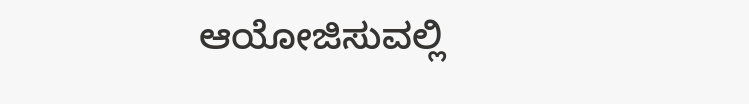ಆಯೋಜಿಸುವಲ್ಲಿ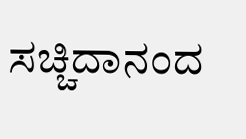ಸಚ್ಚಿದಾನಂದ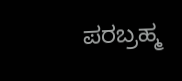ಪರಬ್ರಹ್ಮ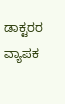ಡಾಕ್ಟರರ ವ್ಯಾಪಕ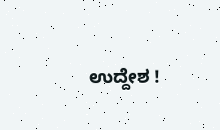ಉದ್ದೇಶ !